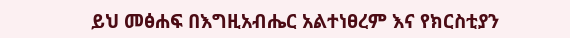ይህ መፅሐፍ በእግዚአብሔር አልተነፀረም እና የክርስቲያን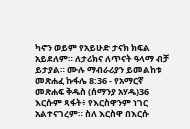ካኖን ወይም የአይሁድ ታናክ ክፍል አይደለም። ለታሪክና ለጥናት ዓላማ ብቻ ይታያል። ሙሉ ማብራሪያን ይመልከቱ መጽሐፈ ኩፋሌ 8:36 - የአማርኛ መጽሐፍ ቅዱስ (ሰማንያ አሃዱ)36 እርሱም ጻፋት፥ የእርስዋንም ነገር አልተናገረም። ስለ እርስዋ በእርሱ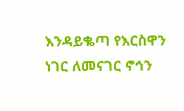እንዳይቈጣ የእርስዋን ነገር ለመናገር ኖኅን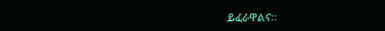ይፈራዋልና።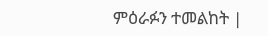ምዕራፉን ተመልከት |